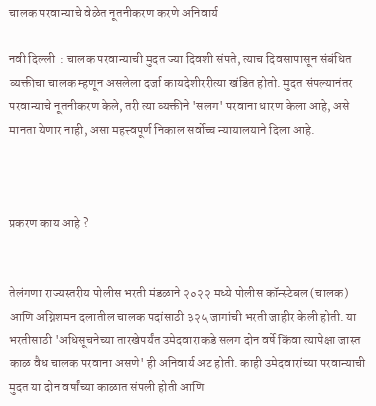चालक परवान्याचे वेळेत नूतनीकरण करणे अनिवार्य

नवी दिल्ली  : चालक परवान्याची मुदत ज्या दिवशी संपते, त्याच दिवसापासून संबंधित व्यक्तीचा चालक म्हणून असलेला दर्जा कायदेशीररीत्या खंडित होतो. मुदत संपल्यानंतर परवान्याचे नूतनीकरण केले, तरी त्या व्यक्तीने 'सलग' परवाना धारण केला आहे, असे मानता येणार नाही, असा महत्त्वपूर्ण निकाल सर्वोच्च न्यायालयाने दिला आहे.



प्रकरण काय आहे ?


तेलंगणा राज्यस्तरीय पोलीस भरती मंडळाने २०२२ मध्ये पोलीस कॉन्स्टेबल (चालक) आणि अग्निशमन दलातील चालक पदांसाठी ३२५ जागांची भरती जाहीर केली होती. या भरतीसाठी 'अधिसूचनेच्या तारखेपर्यंत उमेदवाराकडे सलग दोन वर्षे किंवा त्यापेक्षा जास्त काळ वैध चालक परवाना असणे' ही अनिवार्य अट होती. काही उमेदवारांच्या परवान्याची मुदत या दोन वर्षांच्या काळात संपली होती आणि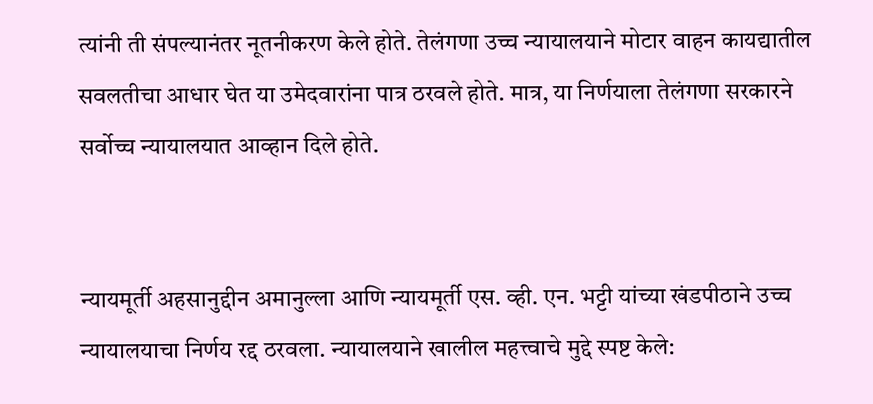त्यांनी ती संपल्यानंतर नूतनीकरण केले होते. तेलंगणा उच्च न्यायालयाने मोटार वाहन कायद्यातील सवलतीचा आधार घेत या उमेदवारांना पात्र ठरवले होते. मात्र, या निर्णयाला तेलंगणा सरकारने सर्वोच्च न्यायालयात आव्हान दिले होते.


न्यायमूर्ती अहसानुद्दीन अमानुल्ला आणि न्यायमूर्ती एस. व्ही. एन. भट्टी यांच्या खंडपीठाने उच्च न्यायालयाचा निर्णय रद्द ठरवला. न्यायालयाने खालील महत्त्वाचे मुद्दे स्पष्ट केले: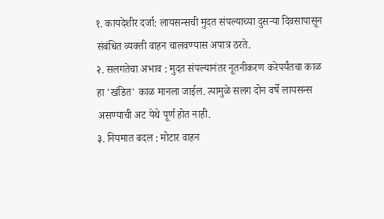१. कायदेशीर दर्जा: लायसन्सची मुदत संपल्याच्या दुसऱ्या दिवसापासून संबंधित व्यक्ती वाहन चालवण्यास अपात्र ठरते.
२. सलगतेचा अभाव : मुदत संपल्यानंतर नूतनीकरण करेपर्यंतचा काळ हा 'खंडित' काळ मानला जाईल. त्यामुळे सलग दोन वर्षे लायसन्स असण्याची अट येथे पूर्ण होत नाही.
३. नियमात बदल : मोटार वाहन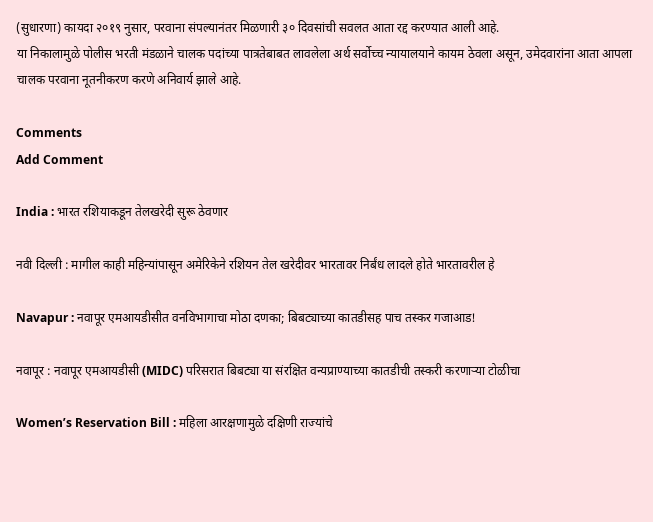(सुधारणा) कायदा २०१९ नुसार, परवाना संपल्यानंतर मिळणारी ३० दिवसांची सवलत आता रद्द करण्यात आली आहे.
या निकालामुळे पोलीस भरती मंडळाने चालक पदांच्या पात्रतेबाबत लावलेला अर्थ सर्वोच्च न्यायालयाने कायम ठेवला असून, उमेदवारांना आता आपला चालक परवाना नूतनीकरण करणे अनिवार्य झाले आहे.

Comments
Add Comment

India : भारत रशियाकडून तेलखरेदी सुरू ठेवणार

नवी दिल्ली : मागील काही महिन्यांपासून अमेरिकेने रशियन तेल खरेदीवर भारतावर निर्बंध लादले होते भारतावरील हे

Navapur : नवापूर एमआयडीसीत वनविभागाचा मोठा दणका; बिबट्याच्या कातडीसह पाच तस्कर गजाआड!

नवापूर : नवापूर एमआयडीसी (MIDC) परिसरात बिबट्या या संरक्षित वन्यप्राण्याच्या कातडीची तस्करी करणाऱ्या टोळीचा

Women’s Reservation Bill : महिला आरक्षणामुळे दक्षिणी राज्यांचे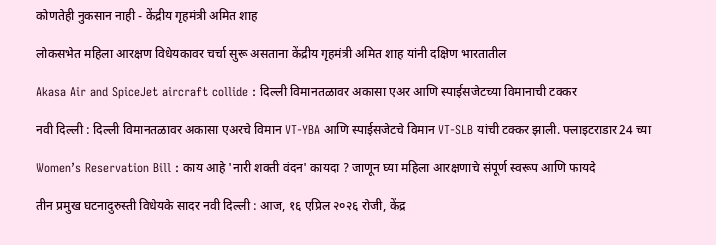कोणतेही नुकसान नाही - केंद्रीय गृहमंत्री अमित शाह

लोकसभेत महिला आरक्षण विधेयकावर चर्चा सुरू असताना केंद्रीय गृहमंत्री अमित शाह यांनी दक्षिण भारतातील

Akasa Air and SpiceJet aircraft collide : दिल्ली विमानतळावर अकासा एअर आणि स्पाईसजेटच्या विमानाची टक्कर

नवी दिल्ली : दिल्ली विमानतळावर अकासा एअरचे विमान VT-YBA आणि स्पाईसजेटचे विमान VT-SLB यांची टक्कर झाली. फ्लाइटराडार24 च्या

Women’s Reservation Bill : काय आहे 'नारी शक्ती वंदन' कायदा ? जाणून घ्या महिला आरक्षणाचे संपूर्ण स्वरूप आणि फायदे

तीन प्रमुख घटनादुरुस्ती विधेयके सादर नवी दिल्ली : आज, १६ एप्रिल २०२६ रोजी, केंद्र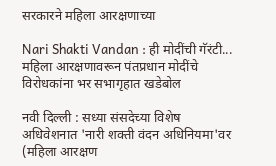सरकारने महिला आरक्षणाच्या

Nari Shakti Vandan : ही मोदींची गॅरंटी... महिला आरक्षणावरून पंतप्रधान मोदींचे विरोधकांना भर सभागृहात खडेबोल

नवी दिल्ली : सध्या संसदेच्या विशेष अधिवेशनात 'नारी शक्ती वंदन अधिनियमा'वर (महिला आरक्षण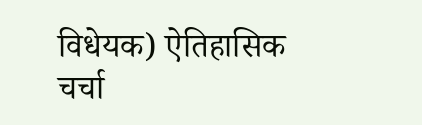विधेयक) ऐतिहासिक चर्चा